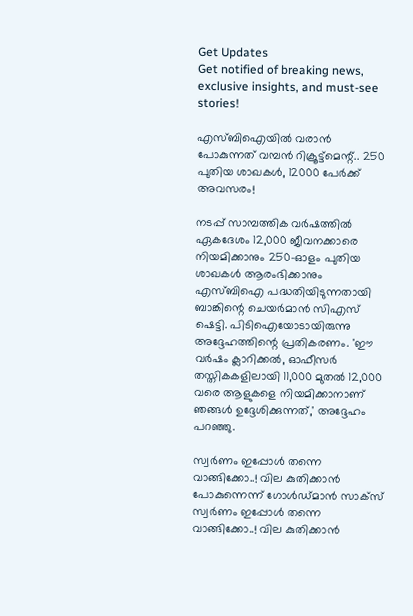Get Updates
Get notified of breaking news, exclusive insights, and must-see stories!

എസ്ബിഐയില്‍ വരാന്‍ പോകുന്നത് വമ്പന്‍ റിക്രൂട്ട്‌മെന്റ്.. 250 പുതിയ ശാഖകള്‍, 12000 പേര്‍ക്ക് അവസരം!

നടപ്പ് സാമ്പത്തിക വര്‍ഷത്തില്‍ ഏകദേശം 12,000 ജീവനക്കാരെ നിയമിക്കാനും 250-ഓളം പുതിയ ശാഖകള്‍ ആരംഭിക്കാനും എസ്ബിഐ പദ്ധതിയിടുന്നതായി ബാങ്കിന്റെ ചെയര്‍മാന്‍ സിഎസ് ഷെട്ടി. പിടിഐയോടായിരുന്നു അദ്ദേഹത്തിന്റെ പ്രതികരണം. 'ഈ വര്‍ഷം ക്ലാറിക്കല്‍, ഓഫീസര്‍ തസ്തികകളിലായി 11,000 മുതല്‍ 12,000 വരെ ആളുകളെ നിയമിക്കാനാണ് ഞങ്ങള്‍ ഉദ്ദേശിക്കുന്നത്,' അദ്ദേഹം പറഞ്ഞു.

സ്വര്‍ണം ഇപ്പോള്‍ തന്നെ വാങ്ങിക്കോ..! വില കുതിക്കാന്‍ പോകുന്നെന്ന് ഗോള്‍ഡ്മാന്‍ സാക്‌സ്
സ്വര്‍ണം ഇപ്പോള്‍ തന്നെ വാങ്ങിക്കോ..! വില കുതിക്കാന്‍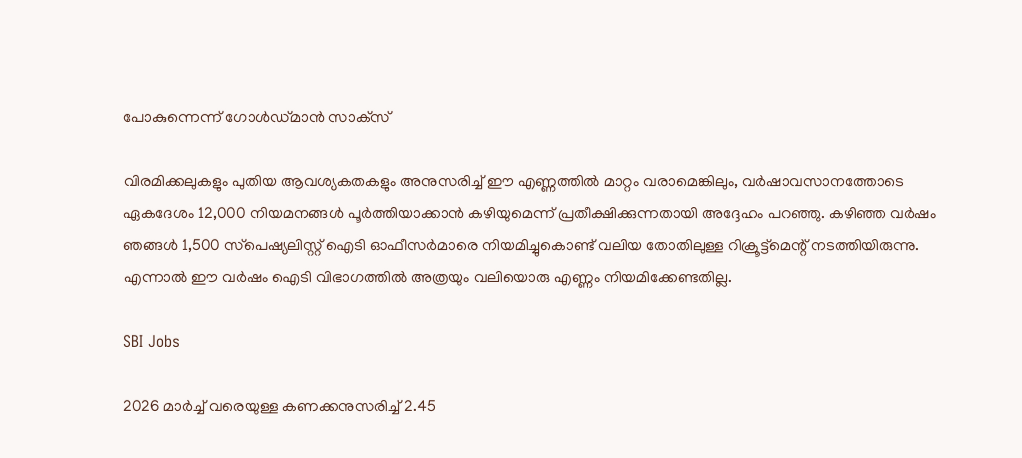പോകുന്നെന്ന് ഗോള്‍ഡ്മാന്‍ സാക്‌സ്

വിരമിക്കലുകളും പുതിയ ആവശ്യകതകളും അനുസരിച്ച് ഈ എണ്ണത്തില്‍ മാറ്റം വരാമെങ്കിലും, വര്‍ഷാവസാനത്തോടെ ഏകദേശം 12,000 നിയമനങ്ങള്‍ പൂര്‍ത്തിയാക്കാന്‍ കഴിയുമെന്ന് പ്രതീക്ഷിക്കുന്നതായി അദ്ദേഹം പറഞ്ഞു. കഴിഞ്ഞ വര്‍ഷം ഞങ്ങള്‍ 1,500 സ്‌പെഷ്യലിസ്റ്റ് ഐടി ഓഫീസര്‍മാരെ നിയമിച്ചുകൊണ്ട് വലിയ തോതിലുള്ള റിക്രൂട്ട്മെന്റ് നടത്തിയിരുന്നു. എന്നാല്‍ ഈ വര്‍ഷം ഐടി വിഭാഗത്തില്‍ അത്രയും വലിയൊരു എണ്ണം നിയമിക്കേണ്ടതില്ല.

SBI Jobs

2026 മാര്‍ച്ച് വരെയുള്ള കണക്കനുസരിച്ച് 2.45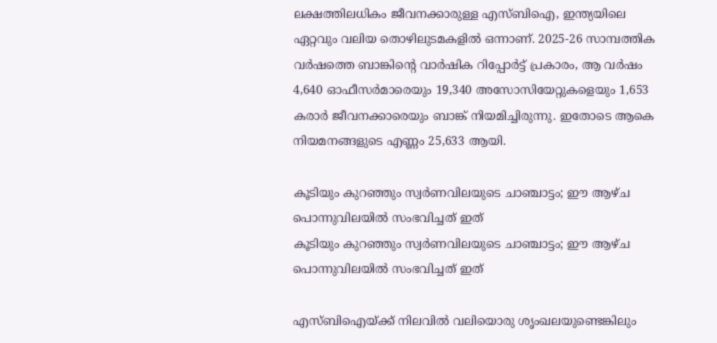ലക്ഷത്തിലധികം ജീവനക്കാരുള്ള എസ്ബിഐ, ഇന്ത്യയിലെ ഏറ്റവും വലിയ തൊഴിലുടമകളില്‍ ഒന്നാണ്. 2025-26 സാമ്പത്തിക വര്‍ഷത്തെ ബാങ്കിന്റെ വാര്‍ഷിക റിപ്പോര്‍ട്ട് പ്രകാരം, ആ വര്‍ഷം 4,640 ഓഫീസര്‍മാരെയും 19,340 അസോസിയേറ്റുകളെയും 1,653 കരാര്‍ ജീവനക്കാരെയും ബാങ്ക് നിയമിച്ചിരുന്നു. ഇതോടെ ആകെ നിയമനങ്ങളുടെ എണ്ണം 25,633 ആയി.

കൂടിയും കുറഞ്ഞും സ്വര്‍ണവിലയുടെ ചാഞ്ചാട്ടം; ഈ ആഴ്ച പൊന്നുവിലയില്‍ സംഭവിച്ചത് ഇത്
കൂടിയും കുറഞ്ഞും സ്വര്‍ണവിലയുടെ ചാഞ്ചാട്ടം; ഈ ആഴ്ച പൊന്നുവിലയില്‍ സംഭവിച്ചത് ഇത്

എസ്ബിഐയ്ക്ക് നിലവില്‍ വലിയൊരു ശൃംഖലയുണ്ടെങ്കിലും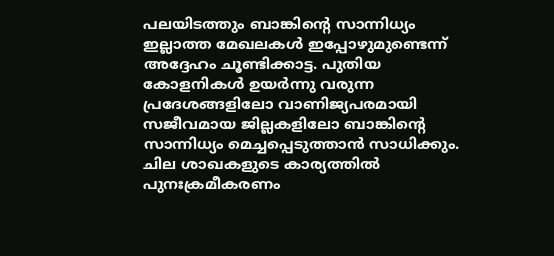പലയിടത്തും ബാങ്കിന്റെ സാന്നിധ്യം ഇല്ലാത്ത മേഖലകള്‍ ഇപ്പോഴുമുണ്ടെന്ന് അദ്ദേഹം ചൂണ്ടിക്കാട്ട. പുതിയ കോളനികള്‍ ഉയര്‍ന്നു വരുന്ന പ്രദേശങ്ങളിലോ വാണിജ്യപരമായി സജീവമായ ജില്ലകളിലോ ബാങ്കിന്റെ സാന്നിധ്യം മെച്ചപ്പെടുത്താന്‍ സാധിക്കും. ചില ശാഖകളുടെ കാര്യത്തില്‍ പുനഃക്രമീകരണം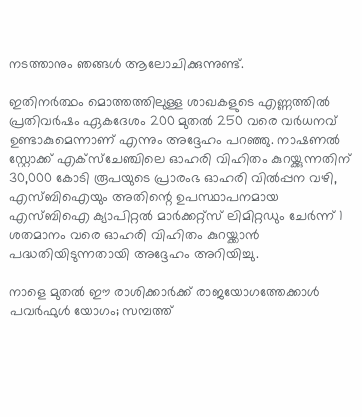നടത്താനും ഞങ്ങള്‍ ആലോചിക്കുന്നുണ്ട്.

ഇതിനര്‍ത്ഥം മൊത്തത്തിലുള്ള ശാഖകളുടെ എണ്ണത്തില്‍ പ്രതിവര്‍ഷം ഏകദേശം 200 മുതല്‍ 250 വരെ വര്‍ധനവ് ഉണ്ടാകുമെന്നാണ് എന്നും അദ്ദേഹം പറഞ്ഞു. നാഷണല്‍ സ്റ്റോക്ക് എക്‌സ്‌ചേഞ്ചിലെ ഓഹരി വിഹിതം കുറയ്ക്കുന്നതിന് 30,000 കോടി രൂപയുടെ പ്രാരംഭ ഓഹരി വില്‍പ്പന വഴി, എസ്ബിഐയും അതിന്റെ ഉപസ്ഥാപനമായ എസ്ബിഐ ക്യാപിറ്റല്‍ മാര്‍ക്കറ്റ്‌സ് ലിമിറ്റഡും ചേര്‍ന്ന് 1 ശതമാനം വരെ ഓഹരി വിഹിതം കുറയ്ക്കാന്‍ പദ്ധതിയിടുന്നതായി അദ്ദേഹം അറിയിച്ചു.

നാളെ മുതല്‍ ഈ രാശിക്കാര്‍ക്ക് രാജയോഗത്തേക്കാള്‍ പവര്‍ഫുള്‍ യോഗം; സമ്പത്ത്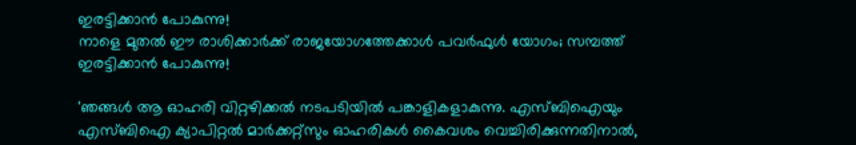ഇരട്ടിക്കാന്‍ പോകുന്നു!
നാളെ മുതല്‍ ഈ രാശിക്കാര്‍ക്ക് രാജയോഗത്തേക്കാള്‍ പവര്‍ഫുള്‍ യോഗം; സമ്പത്ത് ഇരട്ടിക്കാന്‍ പോകുന്നു!

'ഞങ്ങള്‍ ആ ഓഹരി വിറ്റഴിക്കല്‍ നടപടിയില്‍ പങ്കാളികളാകുന്നു. എസ്ബിഐയും എസ്ബിഐ ക്യാപിറ്റല്‍ മാര്‍ക്കറ്റ്‌സും ഓഹരികള്‍ കൈവശം വെച്ചിരിക്കുന്നതിനാല്‍,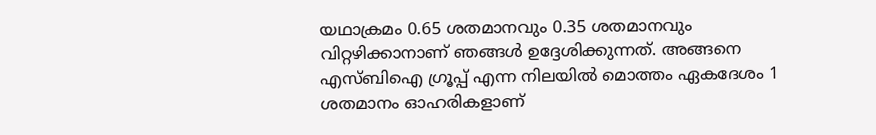യഥാക്രമം 0.65 ശതമാനവും 0.35 ശതമാനവും വിറ്റഴിക്കാനാണ് ഞങ്ങള്‍ ഉദ്ദേശിക്കുന്നത്. അങ്ങനെ എസ്ബിഐ ഗ്രൂപ്പ് എന്ന നിലയില്‍ മൊത്തം ഏകദേശം 1 ശതമാനം ഓഹരികളാണ്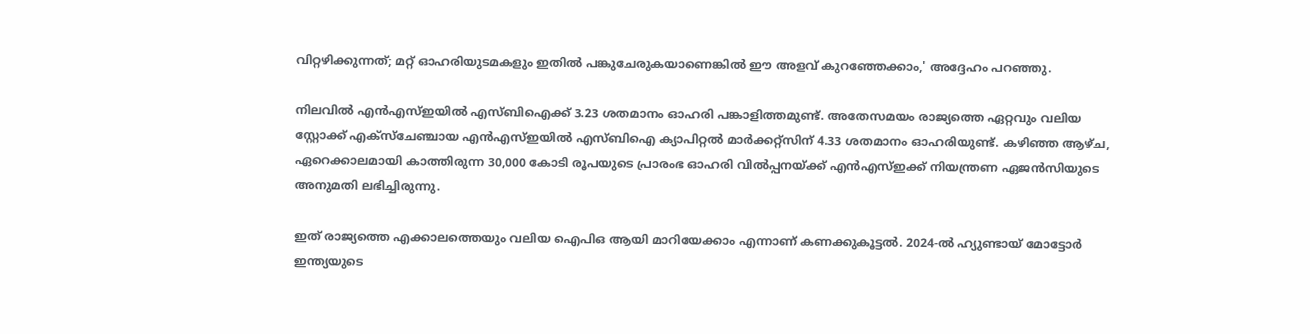വിറ്റഴിക്കുന്നത്; മറ്റ് ഓഹരിയുടമകളും ഇതില്‍ പങ്കുചേരുകയാണെങ്കില്‍ ഈ അളവ് കുറഞ്ഞേക്കാം,' അദ്ദേഹം പറഞ്ഞു.

നിലവില്‍ എന്‍എസ്ഇയില്‍ എസ്ബിഐക്ക് 3.23 ശതമാനം ഓഹരി പങ്കാളിത്തമുണ്ട്. അതേസമയം രാജ്യത്തെ ഏറ്റവും വലിയ സ്റ്റോക്ക് എക്‌സ്‌ചേഞ്ചായ എന്‍എസ്ഇയില്‍ എസ്ബിഐ ക്യാപിറ്റല്‍ മാര്‍ക്കറ്റ്‌സിന് 4.33 ശതമാനം ഓഹരിയുണ്ട്. കഴിഞ്ഞ ആഴ്ച, ഏറെക്കാലമായി കാത്തിരുന്ന 30,000 കോടി രൂപയുടെ പ്രാരംഭ ഓഹരി വില്‍പ്പനയ്ക്ക് എന്‍എസ്ഇക്ക് നിയന്ത്രണ ഏജന്‍സിയുടെ അനുമതി ലഭിച്ചിരുന്നു.

ഇത് രാജ്യത്തെ എക്കാലത്തെയും വലിയ ഐപിഒ ആയി മാറിയേക്കാം എന്നാണ് കണക്കുകൂട്ടല്‍. 2024-ല്‍ ഹ്യുണ്ടായ് മോട്ടോര്‍ ഇന്ത്യയുടെ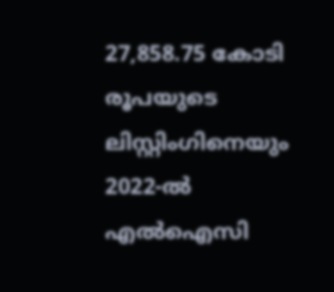27,858.75 കോടി രൂപയുടെ ലിസ്റ്റിംഗിനെയും 2022-ല്‍ എല്‍ഐസി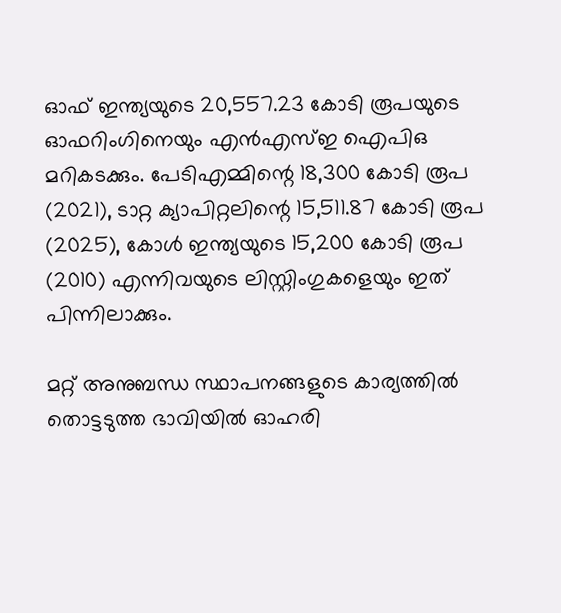ഓഫ് ഇന്ത്യയുടെ 20,557.23 കോടി രൂപയുടെ ഓഫറിംഗിനെയും എന്‍എസ്ഇ ഐപിഒ മറികടക്കും. പേടിഎമ്മിന്റെ 18,300 കോടി രൂപ (2021), ടാറ്റ ക്യാപിറ്റലിന്റെ 15,511.87 കോടി രൂപ (2025), കോള്‍ ഇന്ത്യയുടെ 15,200 കോടി രൂപ (2010) എന്നിവയുടെ ലിസ്റ്റിംഗുകളെയും ഇത് പിന്നിലാക്കും.

മറ്റ് അനുബന്ധ സ്ഥാപനങ്ങളുടെ കാര്യത്തില്‍ തൊട്ടടുത്ത ഭാവിയില്‍ ഓഹരി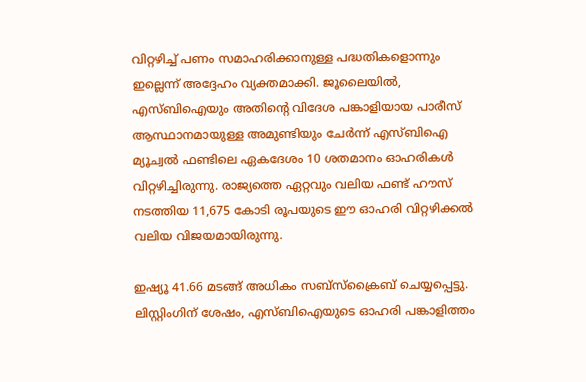വിറ്റഴിച്ച് പണം സമാഹരിക്കാനുള്ള പദ്ധതികളൊന്നും ഇല്ലെന്ന് അദ്ദേഹം വ്യക്തമാക്കി. ജൂലൈയില്‍, എസ്ബിഐയും അതിന്റെ വിദേശ പങ്കാളിയായ പാരീസ് ആസ്ഥാനമായുള്ള അമുണ്ടിയും ചേര്‍ന്ന് എസ്ബിഐ മ്യൂച്വല്‍ ഫണ്ടിലെ ഏകദേശം 10 ശതമാനം ഓഹരികള്‍ വിറ്റഴിച്ചിരുന്നു. രാജ്യത്തെ ഏറ്റവും വലിയ ഫണ്ട് ഹൗസ് നടത്തിയ 11,675 കോടി രൂപയുടെ ഈ ഓഹരി വിറ്റഴിക്കല്‍ വലിയ വിജയമായിരുന്നു.

ഇഷ്യൂ 41.66 മടങ്ങ് അധികം സബ്സ്‌ക്രൈബ് ചെയ്യപ്പെട്ടു. ലിസ്റ്റിംഗിന് ശേഷം, എസ്ബിഐയുടെ ഓഹരി പങ്കാളിത്തം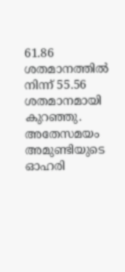61.86 ശതമാനത്തില്‍ നിന്ന് 55.56 ശതമാനമായി കുറഞ്ഞു. അതേസമയം അമുണ്ടിയുടെ ഓഹരി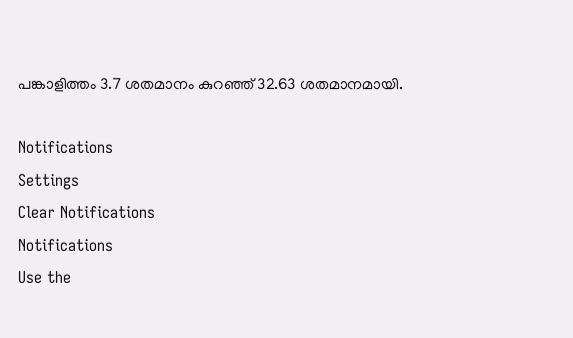പങ്കാളിത്തം 3.7 ശതമാനം കുറഞ്ഞ് 32.63 ശതമാനമായി.

Notifications
Settings
Clear Notifications
Notifications
Use the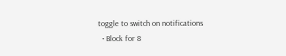toggle to switch on notifications
  • Block for 8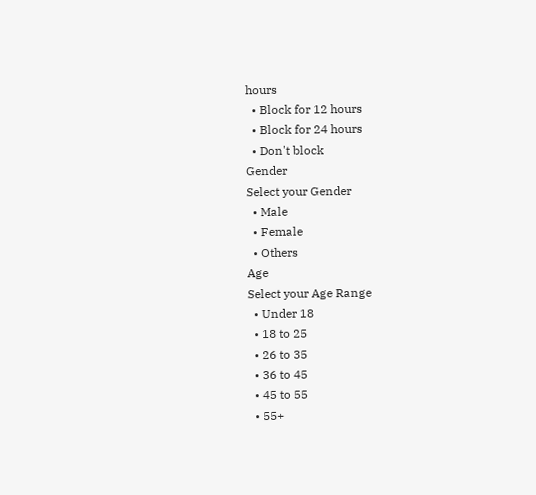hours
  • Block for 12 hours
  • Block for 24 hours
  • Don't block
Gender
Select your Gender
  • Male
  • Female
  • Others
Age
Select your Age Range
  • Under 18
  • 18 to 25
  • 26 to 35
  • 36 to 45
  • 45 to 55
  • 55+